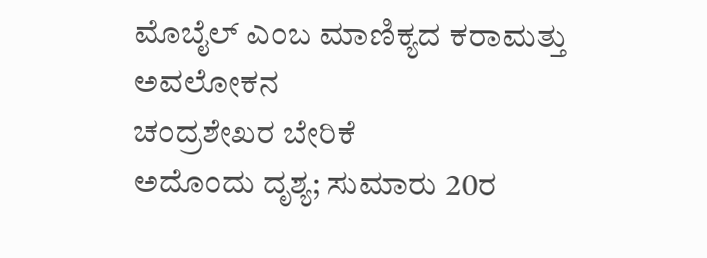ಮೊಬೈಲ್ ಎಂಬ ಮಾಣಿಕ್ಯದ ಕರಾಮತ್ತು
ಅವಲೋಕನ
ಚಂದ್ರಶೇಖರ ಬೇರಿಕೆ
ಅದೊಂದು ದೃಶ್ಯ; ಸುಮಾರು 20ರ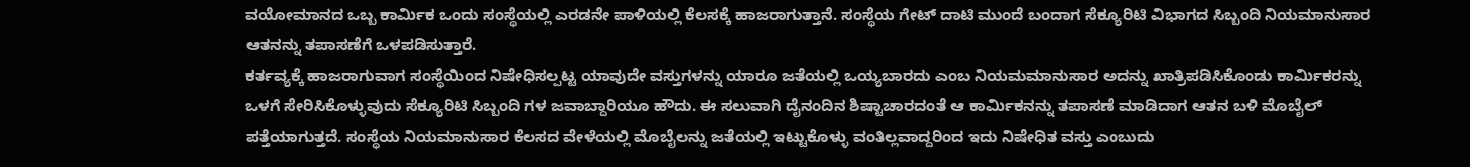ವಯೋಮಾನದ ಒಬ್ಬ ಕಾರ್ಮಿಕ ಒಂದು ಸಂಸ್ಥೆಯಲ್ಲಿ ಎರಡನೇ ಪಾಳಿಯಲ್ಲಿ ಕೆಲಸಕ್ಕೆ ಹಾಜರಾಗುತ್ತಾನೆ. ಸಂಸ್ಥೆಯ ಗೇಟ್ ದಾಟಿ ಮುಂದೆ ಬಂದಾಗ ಸೆಕ್ಯೂರಿಟಿ ವಿಭಾಗದ ಸಿಬ್ಬಂದಿ ನಿಯಮಾನುಸಾರ ಆತನನ್ನು ತಪಾಸಣೆಗೆ ಒಳಪಡಿಸುತ್ತಾರೆ.
ಕರ್ತವ್ಯಕ್ಕೆ ಹಾಜರಾಗುವಾಗ ಸಂಸ್ಥೆಯಿಂದ ನಿಷೇಧಿಸಲ್ಪಟ್ಟ ಯಾವುದೇ ವಸ್ತುಗಳನ್ನು ಯಾರೂ ಜತೆಯಲ್ಲಿ ಒಯ್ಯಬಾರದು ಎಂಬ ನಿಯಮಮಾನುಸಾರ ಅದನ್ನು ಖಾತ್ರಿಪಡಿಸಿಕೊಂಡು ಕಾರ್ಮಿಕರನ್ನು ಒಳಗೆ ಸೇರಿಸಿಕೊಳ್ಳುವುದು ಸೆಕ್ಯೂರಿಟಿ ಸಿಬ್ಬಂದಿ ಗಳ ಜವಾಬ್ದಾರಿಯೂ ಹೌದು. ಈ ಸಲುವಾಗಿ ದೈನಂದಿನ ಶಿಷ್ಟಾಚಾರದಂತೆ ಆ ಕಾರ್ಮಿಕನನ್ನು ತಪಾಸಣೆ ಮಾಡಿದಾಗ ಆತನ ಬಳಿ ಮೊಬೈಲ್ ಪತ್ತೆಯಾಗುತ್ತದೆ. ಸಂಸ್ಥೆಯ ನಿಯಮಾನುಸಾರ ಕೆಲಸದ ವೇಳೆಯಲ್ಲಿ ಮೊಬೈಲನ್ನು ಜತೆಯಲ್ಲಿ ಇಟ್ಟುಕೊಳ್ಳು ವಂತಿಲ್ಲವಾದ್ದರಿಂದ ಇದು ನಿಷೇಧಿತ ವಸ್ತು ಎಂಬುದು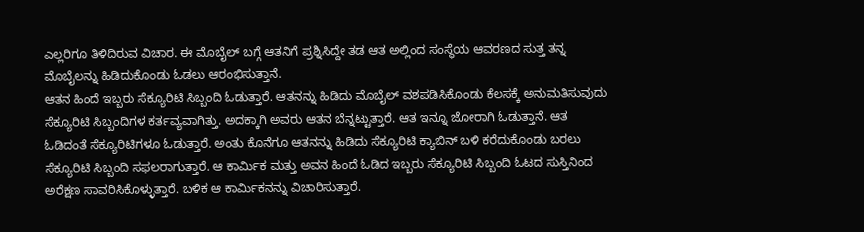ಎಲ್ಲರಿಗೂ ತಿಳಿದಿರುವ ವಿಚಾರ. ಈ ಮೊಬೈಲ್ ಬಗ್ಗೆ ಆತನಿಗೆ ಪ್ರಶ್ನಿಸಿದ್ದೇ ತಡ ಆತ ಅಲ್ಲಿಂದ ಸಂಸ್ಥೆಯ ಆವರಣದ ಸುತ್ತ ತನ್ನ ಮೊಬೈಲನ್ನು ಹಿಡಿದುಕೊಂಡು ಓಡಲು ಆರಂಭಿಸುತ್ತಾನೆ.
ಆತನ ಹಿಂದೆ ಇಬ್ಬರು ಸೆಕ್ಯೂರಿಟಿ ಸಿಬ್ಬಂದಿ ಓಡುತ್ತಾರೆ. ಆತನನ್ನು ಹಿಡಿದು ಮೊಬೈಲ್ ವಶಪಡಿಸಿಕೊಂಡು ಕೆಲಸಕ್ಕೆ ಅನುಮತಿಸುವುದು ಸೆಕ್ಯೂರಿಟಿ ಸಿಬ್ಬಂದಿಗಳ ಕರ್ತವ್ಯವಾಗಿತ್ತು. ಅದಕ್ಕಾಗಿ ಅವರು ಆತನ ಬೆನ್ನಟ್ಟುತ್ತಾರೆ. ಆತ ಇನ್ನೂ ಜೋರಾಗಿ ಓಡುತ್ತಾನೆ. ಆತ ಓಡಿದಂತೆ ಸೆಕ್ಯೂರಿಟಿಗಳೂ ಓಡುತ್ತಾರೆ. ಅಂತು ಕೊನೆಗೂ ಆತನನ್ನು ಹಿಡಿದು ಸೆಕ್ಯೂರಿಟಿ ಕ್ಯಾಬಿನ್ ಬಳಿ ಕರೆದುಕೊಂಡು ಬರಲು ಸೆಕ್ಯೂರಿಟಿ ಸಿಬ್ಬಂದಿ ಸಫಲರಾಗುತ್ತಾರೆ. ಆ ಕಾರ್ಮಿಕ ಮತ್ತು ಅವನ ಹಿಂದೆ ಓಡಿದ ಇಬ್ಬರು ಸೆಕ್ಯೂರಿಟಿ ಸಿಬ್ಬಂದಿ ಓಟದ ಸುಸ್ತಿನಿಂದ ಅರೆಕ್ಷಣ ಸಾವರಿಸಿಕೊಳ್ಳುತ್ತಾರೆ. ಬಳಿಕ ಆ ಕಾರ್ಮಿಕನನ್ನು ವಿಚಾರಿಸುತ್ತಾರೆ.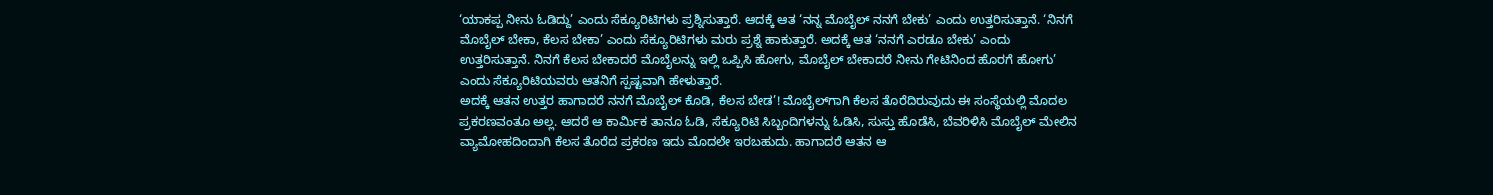‘ಯಾಕಪ್ಪ ನೀನು ಓಡಿದ್ದು’ ಎಂದು ಸೆಕ್ಯೂರಿಟಿಗಳು ಪ್ರಶ್ನಿಸುತ್ತಾರೆ. ಆದಕ್ಕೆ ಆತ ‘ನನ್ನ ಮೊಬೈಲ್ ನನಗೆ ಬೇಕು’ ಎಂದು ಉತ್ತರಿಸುತ್ತಾನೆ. ‘ನಿನಗೆ ಮೊಬೈಲ್ ಬೇಕಾ, ಕೆಲಸ ಬೇಕಾ’ ಎಂದು ಸೆಕ್ಯೂರಿಟಿಗಳು ಮರು ಪ್ರಶ್ನೆ ಹಾಕುತ್ತಾರೆ. ಅದಕ್ಕೆ ಆತ ‘ನನಗೆ ಎರಡೂ ಬೇಕು’ ಎಂದು ಉತ್ತರಿಸುತ್ತಾನೆ. ನಿನಗೆ ಕೆಲಸ ಬೇಕಾದರೆ ಮೊಬೈಲನ್ನು ಇಲ್ಲಿ ಒಪ್ಪಿಸಿ ಹೋಗು, ಮೊಬೈಲ್ ಬೇಕಾದರೆ ನೀನು ಗೇಟಿನಿಂದ ಹೊರಗೆ ಹೋಗು’ ಎಂದು ಸೆಕ್ಯೂರಿಟಿಯವರು ಆತನಿಗೆ ಸ್ಪಷ್ಟವಾಗಿ ಹೇಳುತ್ತಾರೆ.
ಅದಕ್ಕೆ ಆತನ ಉತ್ತರ ಹಾಗಾದರೆ ನನಗೆ ಮೊಬೈಲ್ ಕೊಡಿ, ಕೆಲಸ ಬೇಡ’! ಮೊಬೈಲ್‌ಗಾಗಿ ಕೆಲಸ ತೊರೆದಿರುವುದು ಈ ಸಂಸ್ಥೆಯಲ್ಲಿ ಮೊದಲ ಪ್ರಕರಣವಂತೂ ಅಲ್ಲ. ಆದರೆ ಆ ಕಾರ್ಮಿಕ ತಾನೂ ಓಡಿ, ಸೆಕ್ಯೂರಿಟಿ ಸಿಬ್ಬಂದಿಗಳನ್ನು ಓಡಿಸಿ, ಸುಸ್ತು ಹೊಡೆಸಿ, ಬೆವರಿಳಿಸಿ ಮೊಬೈಲ್ ಮೇಲಿನ ವ್ಯಾಮೋಹದಿಂದಾಗಿ ಕೆಲಸ ತೊರೆದ ಪ್ರಕರಣ ಇದು ಮೊದಲೇ ಇರಬಹುದು. ಹಾಗಾದರೆ ಆತನ ಆ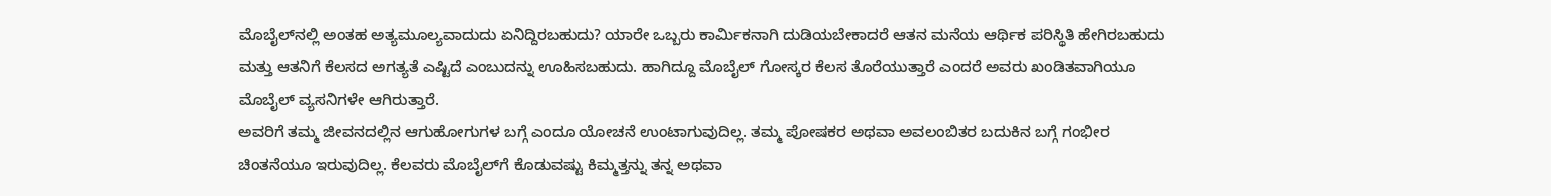ಮೊಬೈಲ್‌ನಲ್ಲಿ ಅಂತಹ ಅತ್ಯಮೂಲ್ಯವಾದುದು ಏನಿದ್ದಿರಬಹುದು? ಯಾರೇ ಒಬ್ಬರು ಕಾರ್ಮಿಕನಾಗಿ ದುಡಿಯಬೇಕಾದರೆ ಆತನ ಮನೆಯ ಆರ್ಥಿಕ ಪರಿಸ್ಥಿತಿ ಹೇಗಿರಬಹುದು ಮತ್ತು ಆತನಿಗೆ ಕೆಲಸದ ಅಗತ್ಯತೆ ಎಷ್ಟಿದೆ ಎಂಬುದನ್ನು ಊಹಿಸಬಹುದು. ಹಾಗಿದ್ದೂ ಮೊಬೈಲ್ ಗೋಸ್ಕರ ಕೆಲಸ ತೊರೆಯುತ್ತಾರೆ ಎಂದರೆ ಅವರು ಖಂಡಿತವಾಗಿಯೂ ಮೊಬೈಲ್ ವ್ಯಸನಿಗಳೇ ಆಗಿರುತ್ತಾರೆ.
ಅವರಿಗೆ ತಮ್ಮ ಜೀವನದಲ್ಲಿನ ಆಗುಹೋಗುಗಳ ಬಗ್ಗೆ ಎಂದೂ ಯೋಚನೆ ಉಂಟಾಗುವುದಿಲ್ಲ. ತಮ್ಮ ಪೋಷಕರ ಅಥವಾ ಅವಲಂಬಿತರ ಬದುಕಿನ ಬಗ್ಗೆ ಗಂಭೀರ ಚಿಂತನೆಯೂ ಇರುವುದಿಲ್ಲ. ಕೆಲವರು ಮೊಬೈಲ್‌ಗೆ ಕೊಡುವಷ್ಟು ಕಿಮ್ಮತ್ತನ್ನು ತನ್ನ ಅಥವಾ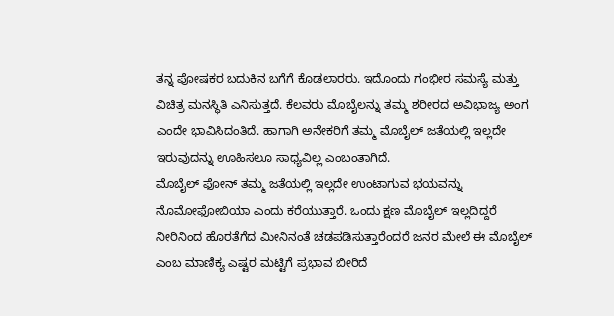ತನ್ನ ಪೋಷಕರ ಬದುಕಿನ ಬಗೆಗೆ ಕೊಡಲಾರರು. ಇದೊಂದು ಗಂಭೀರ ಸಮಸ್ಯೆ ಮತ್ತು ವಿಚಿತ್ರ ಮನಸ್ಥಿತಿ ಎನಿಸುತ್ತದೆ. ಕೆಲವರು ಮೊಬೈಲನ್ನು ತಮ್ಮ ಶರೀರದ ಅವಿಭಾಜ್ಯ ಅಂಗ ಎಂದೇ ಭಾವಿಸಿದಂತಿದೆ. ಹಾಗಾಗಿ ಅನೇಕರಿಗೆ ತಮ್ಮ ಮೊಬೈಲ್ ಜತೆಯಲ್ಲಿ ಇಲ್ಲದೇ ಇರುವುದನ್ನು ಊಹಿಸಲೂ ಸಾಧ್ಯವಿಲ್ಲ ಎಂಬಂತಾಗಿದೆ.
ಮೊಬೈಲ್ ಫೋನ್ ತಮ್ಮ ಜತೆಯಲ್ಲಿ ಇಲ್ಲದೇ ಉಂಟಾಗುವ ಭಯವನ್ನು ನೊಮೋಫೋಬಿಯಾ ಎಂದು ಕರೆಯುತ್ತಾರೆ. ಒಂದು ಕ್ಷಣ ಮೊಬೈಲ್ ಇಲ್ಲದಿದ್ದರೆ ನೀರಿನಿಂದ ಹೊರತೆಗೆದ ಮೀನಿನಂತೆ ಚಡಪಡಿಸುತ್ತಾರೆಂದರೆ ಜನರ ಮೇಲೆ ಈ ಮೊಬೈಲ್ ಎಂಬ ಮಾಣಿಕ್ಯ ಎಷ್ಟರ ಮಟ್ಟಿಗೆ ಪ್ರಭಾವ ಬೀರಿದೆ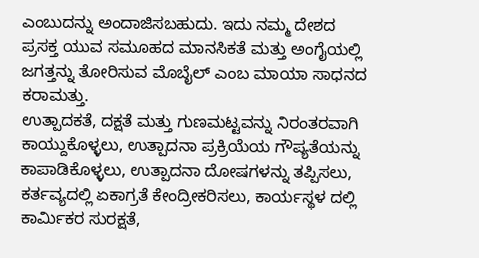ಎಂಬುದನ್ನು ಅಂದಾಜಿಸಬಹುದು. ಇದು ನಮ್ಮ ದೇಶದ ಪ್ರಸಕ್ತ ಯುವ ಸಮೂಹದ ಮಾನಸಿಕತೆ ಮತ್ತು ಅಂಗೈಯಲ್ಲಿ ಜಗತ್ತನ್ನು ತೋರಿಸುವ ಮೊಬೈಲ್ ಎಂಬ ಮಾಯಾ ಸಾಧನದ ಕರಾಮತ್ತು.
ಉತ್ಪಾದಕತೆ, ದಕ್ಷತೆ ಮತ್ತು ಗುಣಮಟ್ಟವನ್ನು ನಿರಂತರವಾಗಿ ಕಾಯ್ದುಕೊಳ್ಳಲು, ಉತ್ಪಾದನಾ ಪ್ರಕ್ರಿಯೆಯ ಗೌಪ್ಯತೆಯನ್ನು ಕಾಪಾಡಿಕೊಳ್ಳಲು, ಉತ್ಪಾದನಾ ದೋಷಗಳನ್ನು ತಪ್ಪಿಸಲು, ಕರ್ತವ್ಯದಲ್ಲಿ ಏಕಾಗ್ರತೆ ಕೇಂದ್ರೀಕರಿಸಲು, ಕಾರ್ಯಸ್ಥಳ ದಲ್ಲಿ ಕಾರ್ಮಿಕರ ಸುರಕ್ಷತೆ,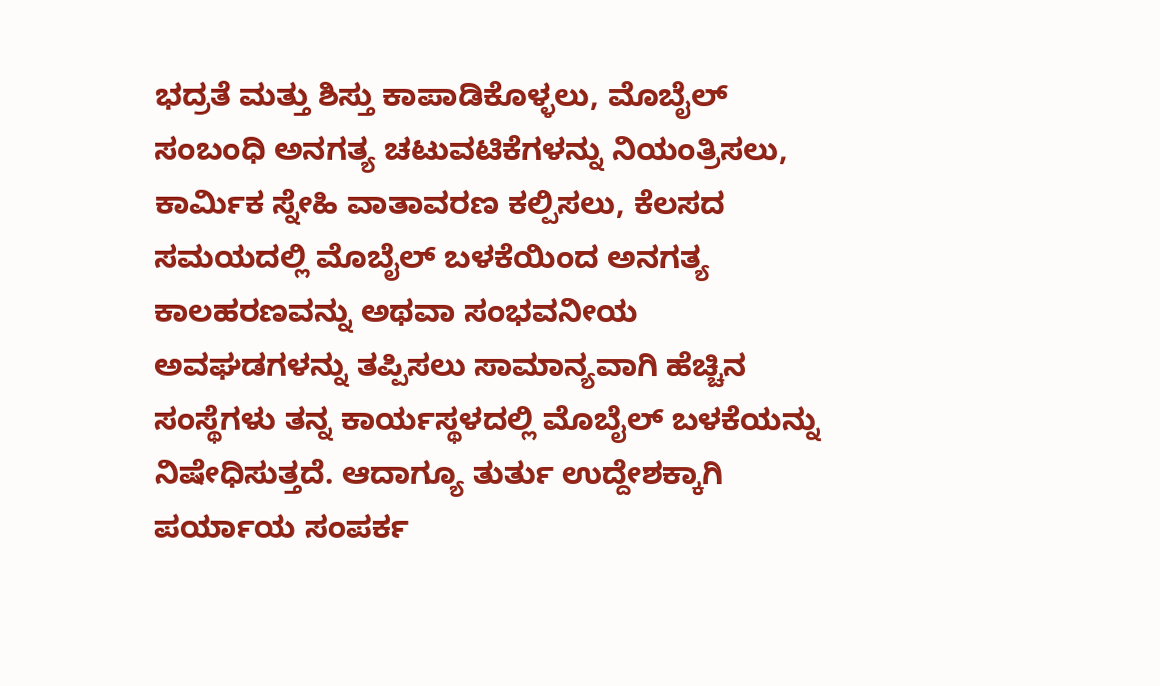ಭದ್ರತೆ ಮತ್ತು ಶಿಸ್ತು ಕಾಪಾಡಿಕೊಳ್ಳಲು, ಮೊಬೈಲ್ ಸಂಬಂಧಿ ಅನಗತ್ಯ ಚಟುವಟಿಕೆಗಳನ್ನು ನಿಯಂತ್ರಿಸಲು, ಕಾರ್ಮಿಕ ಸ್ನೇಹಿ ವಾತಾವರಣ ಕಲ್ಪಿಸಲು, ಕೆಲಸದ ಸಮಯದಲ್ಲಿ ಮೊಬೈಲ್ ಬಳಕೆಯಿಂದ ಅನಗತ್ಯ ಕಾಲಹರಣವನ್ನು ಅಥವಾ ಸಂಭವನೀಯ ಅವಘಡಗಳನ್ನು ತಪ್ಪಿಸಲು ಸಾಮಾನ್ಯವಾಗಿ ಹೆಚ್ಚಿನ ಸಂಸ್ಥೆಗಳು ತನ್ನ ಕಾರ್ಯಸ್ಥಳದಲ್ಲಿ ಮೊಬೈಲ್ ಬಳಕೆಯನ್ನು ನಿಷೇಧಿಸುತ್ತದೆ. ಆದಾಗ್ಯೂ ತುರ್ತು ಉದ್ದೇಶಕ್ಕಾಗಿ ಪರ್ಯಾಯ ಸಂಪರ್ಕ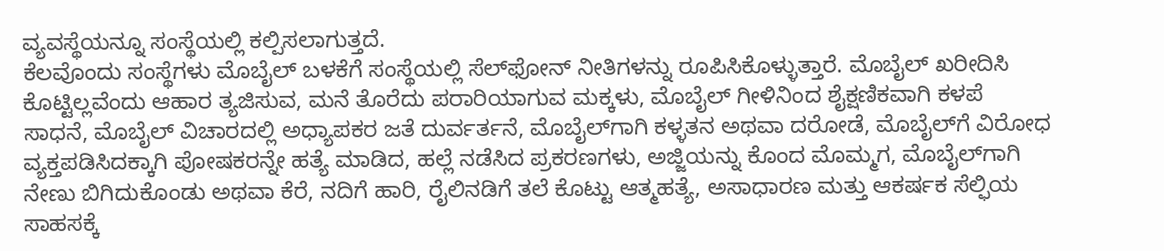ವ್ಯವಸ್ಥೆಯನ್ನೂ ಸಂಸ್ಥೆಯಲ್ಲಿ ಕಲ್ಪಿಸಲಾಗುತ್ತದೆ.
ಕೆಲವೊಂದು ಸಂಸ್ಥೆಗಳು ಮೊಬೈಲ್ ಬಳಕೆಗೆ ಸಂಸ್ಥೆಯಲ್ಲಿ ಸೆಲ್‌ಫೋನ್ ನೀತಿಗಳನ್ನು ರೂಪಿಸಿಕೊಳ್ಳುತ್ತಾರೆ. ಮೊಬೈಲ್ ಖರೀದಿಸಿ ಕೊಟ್ಟಿಲ್ಲವೆಂದು ಆಹಾರ ತ್ಯಜಿಸುವ, ಮನೆ ತೊರೆದು ಪರಾರಿಯಾಗುವ ಮಕ್ಕಳು, ಮೊಬೈಲ್ ಗೀಳಿನಿಂದ ಶೈಕ್ಷಣಿಕವಾಗಿ ಕಳಪೆ ಸಾಧನೆ, ಮೊಬೈಲ್ ವಿಚಾರದಲ್ಲಿ ಅಧ್ಯಾಪಕರ ಜತೆ ದುರ್ವರ್ತನೆ, ಮೊಬೈಲ್‌ಗಾಗಿ ಕಳ್ಳತನ ಅಥವಾ ದರೋಡೆ, ಮೊಬೈಲ್‌ಗೆ ವಿರೋಧ ವ್ಯಕ್ತಪಡಿಸಿದಕ್ಕಾಗಿ ಪೋಷಕರನ್ನೇ ಹತ್ಯೆ ಮಾಡಿದ, ಹಲ್ಲೆ ನಡೆಸಿದ ಪ್ರಕರಣಗಳು, ಅಜ್ಜಿಯನ್ನು ಕೊಂದ ಮೊಮ್ಮಗ, ಮೊಬೈಲ್‌ಗಾಗಿ ನೇಣು ಬಿಗಿದುಕೊಂಡು ಅಥವಾ ಕೆರೆ, ನದಿಗೆ ಹಾರಿ, ರೈಲಿನಡಿಗೆ ತಲೆ ಕೊಟ್ಟು ಆತ್ಮಹತ್ಯೆ, ಅಸಾಧಾರಣ ಮತ್ತು ಆಕರ್ಷಕ ಸೆಲ್ಫಿಯ ಸಾಹಸಕ್ಕೆ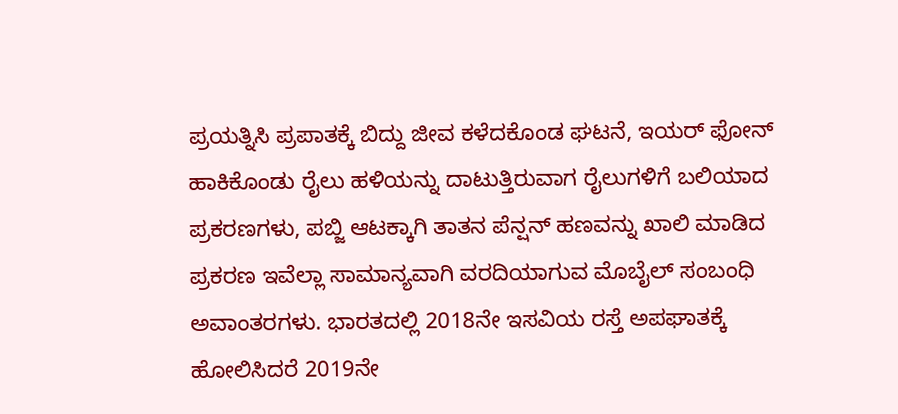ಪ್ರಯತ್ನಿಸಿ ಪ್ರಪಾತಕ್ಕೆ ಬಿದ್ದು ಜೀವ ಕಳೆದಕೊಂಡ ಘಟನೆ, ಇಯರ್ ಫೋನ್ ಹಾಕಿಕೊಂಡು ರೈಲು ಹಳಿಯನ್ನು ದಾಟುತ್ತಿರುವಾಗ ರೈಲುಗಳಿಗೆ ಬಲಿಯಾದ ಪ್ರಕರಣಗಳು, ಪಬ್ಜಿ ಆಟಕ್ಕಾಗಿ ತಾತನ ಪೆನ್ಷನ್ ಹಣವನ್ನು ಖಾಲಿ ಮಾಡಿದ ಪ್ರಕರಣ ಇವೆಲ್ಲಾ ಸಾಮಾನ್ಯವಾಗಿ ವರದಿಯಾಗುವ ಮೊಬೈಲ್ ಸಂಬಂಧಿ ಅವಾಂತರಗಳು. ಭಾರತದಲ್ಲಿ 2018ನೇ ಇಸವಿಯ ರಸ್ತೆ ಅಪಘಾತಕ್ಕೆ ಹೋಲಿಸಿದರೆ 2019ನೇ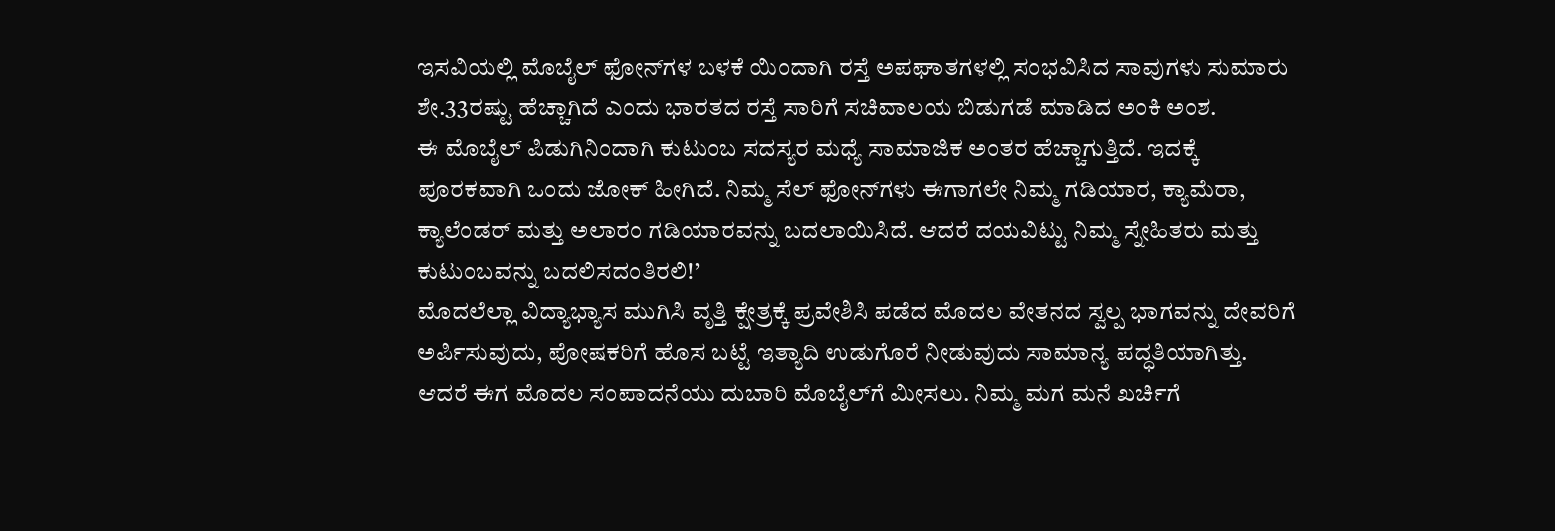ಇಸವಿಯಲ್ಲಿ ಮೊಬೈಲ್ ಫೋನ್‌ಗಳ ಬಳಕೆ ಯಿಂದಾಗಿ ರಸ್ತೆ ಅಪಘಾತಗಳಲ್ಲಿ ಸಂಭವಿಸಿದ ಸಾವುಗಳು ಸುಮಾರು ಶೇ.33ರಷ್ಟು ಹೆಚ್ಚಾಗಿದೆ ಎಂದು ಭಾರತದ ರಸ್ತೆ ಸಾರಿಗೆ ಸಚಿವಾಲಯ ಬಿಡುಗಡೆ ಮಾಡಿದ ಅಂಕಿ ಅಂಶ.
ಈ ಮೊಬೈಲ್ ಪಿಡುಗಿನಿಂದಾಗಿ ಕುಟುಂಬ ಸದಸ್ಯರ ಮಧ್ಯೆ ಸಾಮಾಜಿಕ ಅಂತರ ಹೆಚ್ಚಾಗುತ್ತಿದೆ. ಇದಕ್ಕೆ ಪೂರಕವಾಗಿ ಒಂದು ಜೋಕ್ ಹೀಗಿದೆ. ನಿಮ್ಮ ಸೆಲ್ ಫೋನ್‌ಗಳು ಈಗಾಗಲೇ ನಿಮ್ಮ ಗಡಿಯಾರ, ಕ್ಯಾಮೆರಾ, ಕ್ಯಾಲೆಂಡರ್ ಮತ್ತು ಅಲಾರಂ ಗಡಿಯಾರವನ್ನು ಬದಲಾಯಿಸಿದೆ. ಆದರೆ ದಯವಿಟ್ಟು ನಿಮ್ಮ ಸ್ನೇಹಿತರು ಮತ್ತು ಕುಟುಂಬವನ್ನು ಬದಲಿಸದಂತಿರಲಿ!’
ಮೊದಲೆಲ್ಲಾ ವಿದ್ಯಾಭ್ಯಾಸ ಮುಗಿಸಿ ವೃತ್ತಿ ಕ್ಷೇತ್ರಕ್ಕೆ ಪ್ರವೇಶಿಸಿ ಪಡೆದ ಮೊದಲ ವೇತನದ ಸ್ವಲ್ಪ ಭಾಗವನ್ನು ದೇವರಿಗೆ  ಅರ್ಪಿಸುವುದು, ಪೋಷಕರಿಗೆ ಹೊಸ ಬಟ್ಟೆ ಇತ್ಯಾದಿ ಉಡುಗೊರೆ ನೀಡುವುದು ಸಾಮಾನ್ಯ ಪದ್ಧತಿಯಾಗಿತ್ತು. ಆದರೆ ಈಗ ಮೊದಲ ಸಂಪಾದನೆಯು ದುಬಾರಿ ಮೊಬೈಲ್‌ಗೆ ಮೀಸಲು. ನಿಮ್ಮ ಮಗ ಮನೆ ಖರ್ಚಿಗೆ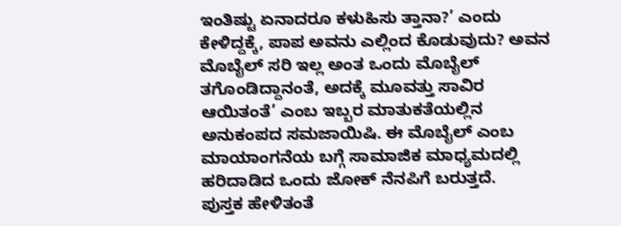ಇಂತಿಷ್ಟು ಏನಾದರೂ ಕಳುಹಿಸು ತ್ತಾನಾ?’ ಎಂದು ಕೇಳಿದ್ದಕ್ಕೆ, ಪಾಪ ಅವನು ಎಲ್ಲಿಂದ ಕೊಡುವುದು? ಅವನ ಮೊಬೈಲ್ ಸರಿ ಇಲ್ಲ ಅಂತ ಒಂದು ಮೊಬೈಲ್ ತಗೊಂಡಿದ್ದಾನಂತೆ, ಅದಕ್ಕೆ ಮೂವತ್ತು ಸಾವಿರ ಆಯಿತಂತೆ’ ಎಂಬ ಇಬ್ಬರ ಮಾತುಕತೆಯಲ್ಲಿನ ಅನುಕಂಪದ ಸಮಜಾಯಿಷಿ. ಈ ಮೊಬೈಲ್ ಎಂಬ ಮಾಯಾಂಗನೆಯ ಬಗ್ಗೆ ಸಾಮಾಜಿಕ ಮಾಧ್ಯಮದಲ್ಲಿ ಹರಿದಾಡಿದ ಒಂದು ಜೋಕ್ ನೆನಪಿಗೆ ಬರುತ್ತದೆ.
ಪುಸ್ತಕ ಹೇಳಿತಂತೆ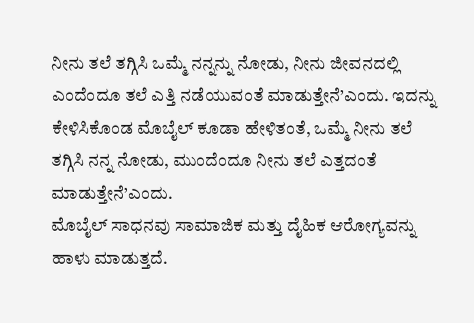ನೀನು ತಲೆ ತಗ್ಗಿಸಿ ಒಮ್ಮೆ ನನ್ನನ್ನು ನೋಡು, ನೀನು ಜೀವನದಲ್ಲಿ ಎಂದೆಂದೂ ತಲೆ ಎತ್ತಿ ನಡೆಯುವಂತೆ ಮಾಡುತ್ತೇನೆ’ಎಂದು. ಇದನ್ನು ಕೇಳಿಸಿಕೊಂಡ ಮೊಬೈಲ್ ಕೂಡಾ ಹೇಳಿತಂತೆ, ಒಮ್ಮೆ ನೀನು ತಲೆ ತಗ್ಗಿಸಿ ನನ್ನ ನೋಡು, ಮುಂದೆಂದೂ ನೀನು ತಲೆ ಎತ್ತದಂತೆ ಮಾಡುತ್ತೇನೆ’ಎಂದು.
ಮೊಬೈಲ್ ಸಾಧನವು ಸಾಮಾಜಿಕ ಮತ್ತು ದೈಹಿಕ ಆರೋಗ್ಯವನ್ನು ಹಾಳು ಮಾಡುತ್ತದೆ.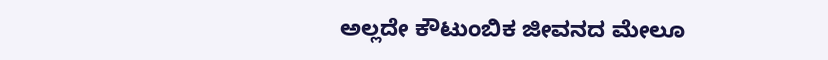ಅಲ್ಲದೇ ಕೌಟುಂಬಿಕ ಜೀವನದ ಮೇಲೂ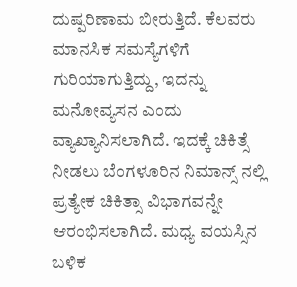ದುಷ್ಪರಿಣಾಮ ಬೀರುತ್ತಿದೆ. ಕೆಲವರು ಮಾನಸಿಕ ಸಮಸ್ಯೆಗಳಿಗೆ ಗುರಿಯಾಗುತ್ತಿದ್ದು, ಇದನ್ನು ಮನೋವ್ಯಸನ ಎಂದು ವ್ಯಾಖ್ಯಾನಿಸಲಾಗಿದೆ. ಇದಕ್ಕೆ ಚಿಕಿತ್ಸೆ ನೀಡಲು ಬೆಂಗಳೂರಿನ ನಿಮಾನ್ಸ್‌ ನಲ್ಲಿ ಪ್ರತ್ಯೇಕ ಚಿಕಿತ್ಸಾ ವಿಭಾಗವನ್ನೇ ಆರಂಭಿಸಲಾಗಿದೆ. ಮಧ್ಯ ವಯಸ್ಸಿನ ಬಳಿಕ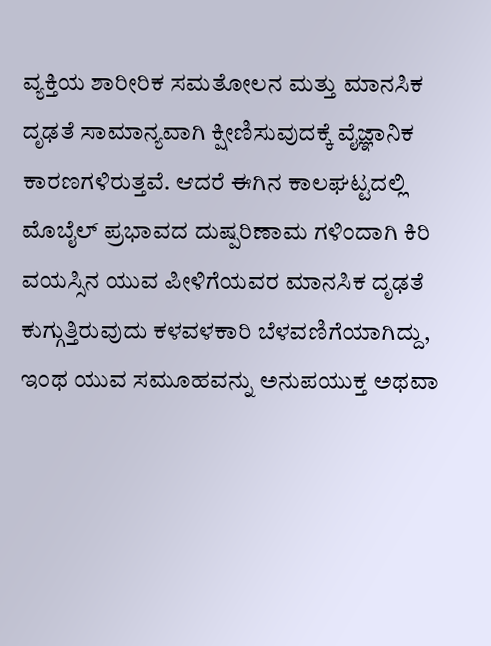ವ್ಯಕ್ತಿಯ ಶಾರೀರಿಕ ಸಮತೋಲನ ಮತ್ತು ಮಾನಸಿಕ ದೃಢತೆ ಸಾಮಾನ್ಯವಾಗಿ ಕ್ಷೀಣಿಸುವುದಕ್ಕೆ ವೈಜ್ಞಾನಿಕ ಕಾರಣಗಳಿರುತ್ತವೆ. ಆದರೆ ಈಗಿನ ಕಾಲಘಟ್ಟದಲ್ಲಿ ಮೊಬೈಲ್ ಪ್ರಭಾವದ ದುಷ್ಪರಿಣಾಮ ಗಳಿಂದಾಗಿ ಕಿರಿ ವಯಸ್ಸಿನ ಯುವ ಪೀಳಿಗೆಯವರ ಮಾನಸಿಕ ದೃಢತೆ ಕುಗ್ಗುತ್ತಿರುವುದು ಕಳವಳಕಾರಿ ಬೆಳವಣಿಗೆಯಾಗಿದ್ದು, ಇಂಥ ಯುವ ಸಮೂಹವನ್ನು ಅನುಪಯುಕ್ತ ಅಥವಾ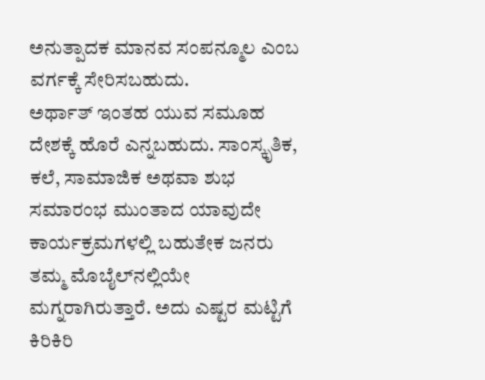ಅನುತ್ಪಾದಕ ಮಾನವ ಸಂಪನ್ಮೂಲ ಎಂಬ ವರ್ಗಕ್ಕೆ ಸೇರಿಸಬಹುದು.
ಅರ್ಥಾತ್ ಇಂತಹ ಯುವ ಸಮೂಹ ದೇಶಕ್ಕೆ ಹೊರೆ ಎನ್ನಬಹುದು. ಸಾಂಸ್ಕೃತಿಕ, ಕಲೆ, ಸಾಮಾಜಿಕ ಅಥವಾ ಶುಭ ಸಮಾರಂಭ ಮುಂತಾದ ಯಾವುದೇ ಕಾರ್ಯಕ್ರಮಗಳಲ್ಲಿ ಬಹುತೇಕ ಜನರು ತಮ್ಮ ಮೊಬೈಲ್‌ನಲ್ಲಿಯೇ ಮಗ್ನರಾಗಿರುತ್ತಾರೆ. ಅದು ಎಷ್ಟರ ಮಟ್ಟಿಗೆ ಕಿರಿಕಿರಿ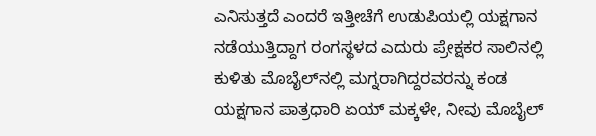ಎನಿಸುತ್ತದೆ ಎಂದರೆ ಇತ್ತೀಚೆಗೆ ಉಡುಪಿಯಲ್ಲಿ ಯಕ್ಷಗಾನ ನಡೆಯುತ್ತಿದ್ದಾಗ ರಂಗಸ್ಥಳದ ಎದುರು ಪ್ರೇಕ್ಷಕರ ಸಾಲಿನಲ್ಲಿ ಕುಳಿತು ಮೊಬೈಲ್‌ನಲ್ಲಿ ಮಗ್ನರಾಗಿದ್ದರವರನ್ನು ಕಂಡ ಯಕ್ಷಗಾನ ಪಾತ್ರಧಾರಿ ಏಯ್ ಮಕ್ಕಳೇ, ನೀವು ಮೊಬೈಲ್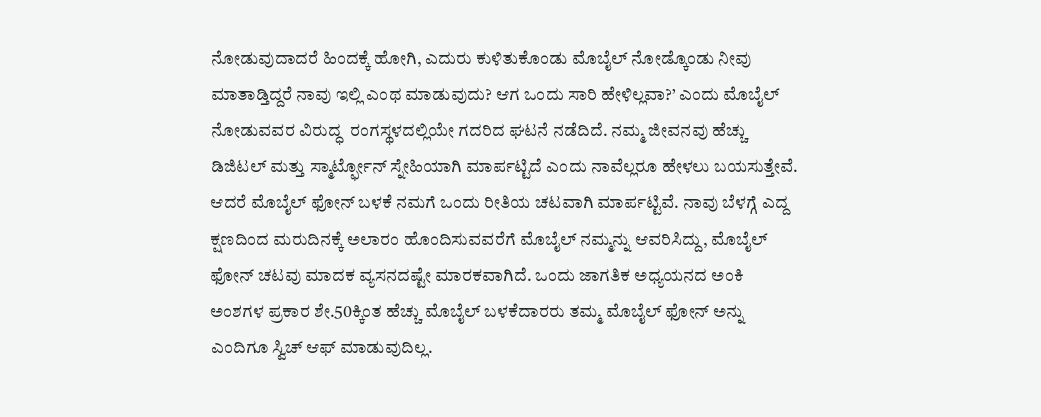ನೋಡುವುದಾದರೆ ಹಿಂದಕ್ಕೆ ಹೋಗಿ, ಎದುರು ಕುಳಿತುಕೊಂಡು ಮೊಬೈಲ್ ನೋಡ್ಕೊಂಡು ನೀವು ಮಾತಾಡ್ತಿದ್ದರೆ ನಾವು ಇಲ್ಲಿ ಎಂಥ ಮಾಡುವುದು? ಆಗ ಒಂದು ಸಾರಿ ಹೇಳಿಲ್ಲವಾ?’ ಎಂದು ಮೊಬೈಲ್ ನೋಡುವವರ ವಿರುದ್ಧ  ರಂಗಸ್ಥಳದಲ್ಲಿಯೇ ಗದರಿದ ಘಟನೆ ನಡೆದಿದೆ. ನಮ್ಮ ಜೀವನವು ಹೆಚ್ಚು ಡಿಜಿಟಲ್ ಮತ್ತು ಸ್ಮಾರ್ಟ್ಫೋನ್ ಸ್ನೇಹಿಯಾಗಿ ಮಾರ್ಪಟ್ಟಿದೆ ಎಂದು ನಾವೆಲ್ಲರೂ ಹೇಳಲು ಬಯಸುತ್ತೇವೆ.
ಆದರೆ ಮೊಬೈಲ್ ಫೋನ್ ಬಳಕೆ ನಮಗೆ ಒಂದು ರೀತಿಯ ಚಟವಾಗಿ ಮಾರ್ಪಟ್ಟಿವೆ. ನಾವು ಬೆಳಗ್ಗೆ ಎದ್ದ ಕ್ಷಣದಿಂದ ಮರುದಿನಕ್ಕೆ ಅಲಾರಂ ಹೊಂದಿಸುವವರೆಗೆ ಮೊಬೈಲ್ ನಮ್ಮನ್ನು ಆವರಿಸಿದ್ದು, ಮೊಬೈಲ್ ಫೋನ್ ಚಟವು ಮಾದಕ ವ್ಯಸನದಷ್ಟೇ ಮಾರಕವಾಗಿದೆ. ಒಂದು ಜಾಗತಿಕ ಅಧ್ಯಯನದ ಅಂಕಿ ಅಂಶಗಳ ಪ್ರಕಾರ ಶೇ.50ಕ್ಕಿಂತ ಹೆಚ್ಚು ಮೊಬೈಲ್ ಬಳಕೆದಾರರು ತಮ್ಮ ಮೊಬೈಲ್ ಫೋನ್ ಅನ್ನು ಎಂದಿಗೂ ಸ್ವಿಚ್ ಆಫ್ ಮಾಡುವುದಿಲ್ಲ.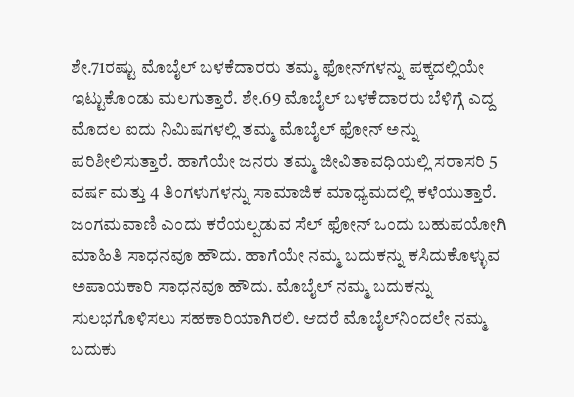ಶೇ.71ರಷ್ಟು ಮೊಬೈಲ್ ಬಳಕೆದಾರರು ತಮ್ಮ ಫೋನ್‌ಗಳನ್ನು ಪಕ್ಕದಲ್ಲಿಯೇ ಇಟ್ಟುಕೊಂಡು ಮಲಗುತ್ತಾರೆ. ಶೇ.69 ಮೊಬೈಲ್ ಬಳಕೆದಾರರು ಬೆಳಿಗ್ಗೆ ಎದ್ದ ಮೊದಲ ಐದು ನಿಮಿಷಗಳಲ್ಲಿ ತಮ್ಮ ಮೊಬೈಲ್ ಫೋನ್ ಅನ್ನು ಪರಿಶೀಲಿಸುತ್ತಾರೆ. ಹಾಗೆಯೇ ಜನರು ತಮ್ಮ ಜೀವಿತಾವಧಿಯಲ್ಲಿ ಸರಾಸರಿ 5 ವರ್ಷ ಮತ್ತು 4 ತಿಂಗಳುಗಳನ್ನು ಸಾಮಾಜಿಕ ಮಾಧ್ಯಮದಲ್ಲಿ ಕಳೆಯುತ್ತಾರೆ.
ಜಂಗಮವಾಣಿ ಎಂದು ಕರೆಯಲ್ಪಡುವ ಸೆಲ್ ಫೋನ್ ಒಂದು ಬಹುಪಯೋಗಿ ಮಾಹಿತಿ ಸಾಧನವೂ ಹೌದು. ಹಾಗೆಯೇ ನಮ್ಮ ಬದುಕನ್ನು ಕಸಿದುಕೊಳ್ಳುವ ಅಪಾಯಕಾರಿ ಸಾಧನವೂ ಹೌದು. ಮೊಬೈಲ್ ನಮ್ಮ ಬದುಕನ್ನು ಸುಲಭಗೊಳಿಸಲು ಸಹಕಾರಿಯಾಗಿರಲಿ. ಆದರೆ ಮೊಬೈಲ್‌ನಿಂದಲೇ ನಮ್ಮ ಬದುಕು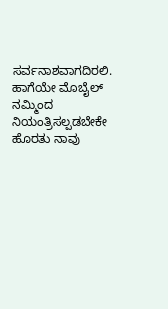ಸರ್ವನಾಶವಾಗದಿರಲಿ. ಹಾಗೆಯೇ ಮೊಬೈಲ್ ನಮ್ಮಿಂದ ನಿಯಂತ್ರಿಸಲ್ಪಡಬೇಕೇ ಹೊರತು ನಾವು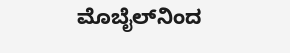ಮೊಬೈಲ್‌ನಿಂದ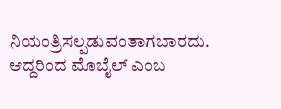ನಿಯಂತ್ರಿಸಲ್ಪಡುವಂತಾಗಬಾರದು.
ಆದ್ದರಿಂದ ಮೊಬೈಲ್ ಎಂಬ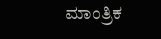ಮಾಂತ್ರಿಕ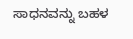ಸಾಧನವನ್ನು ಬಹಳ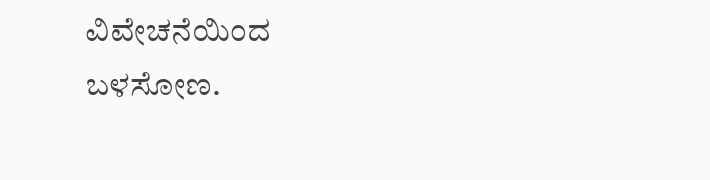ವಿವೇಚನೆಯಿಂದ ಬಳಸೋಣ.